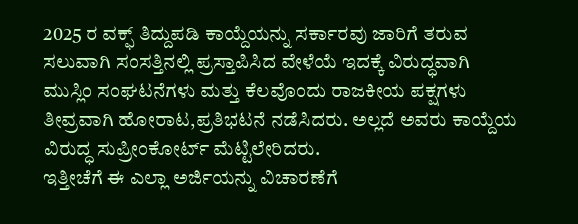2025 ರ ವಕ್ಫ್ ತಿದ್ದುಪಡಿ ಕಾಯ್ದೆಯನ್ನು ಸರ್ಕಾರವು ಜಾರಿಗೆ ತರುವ ಸಲುವಾಗಿ ಸಂಸತ್ತಿನಲ್ಲಿ ಪ್ರಸ್ತಾಪಿಸಿದ ವೇಳೆಯೆ ಇದಕ್ಕೆ ವಿರುದ್ಧವಾಗಿ ಮುಸ್ಲಿಂ ಸಂಘಟನೆಗಳು ಮತ್ತು ಕೆಲವೊಂದು ರಾಜಕೀಯ ಪಕ್ಷಗಳು ತೀವ್ರವಾಗಿ ಹೋರಾಟ,ಪ್ರತಿಭಟನೆ ನಡೆಸಿದರು. ಅಲ್ಲದೆ ಅವರು ಕಾಯ್ದೆಯ ವಿರುದ್ಧ ಸುಪ್ರೀಂಕೋರ್ಟ್ ಮೆಟ್ಟಿಲೇರಿದರು.
ಇತ್ತೀಚೆಗೆ ಈ ಎಲ್ಲಾ ಅರ್ಜಿಯನ್ನು ವಿಚಾರಣೆಗೆ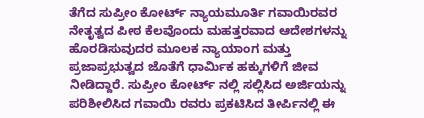ತೆಗೆದ ಸುಪ್ರೀಂ ಕೋರ್ಟ್ ನ್ಯಾಯಮೂರ್ತಿ ಗವಾಯಿರವರ ನೇತೃತ್ವದ ಪೀಠ ಕೆಲವೊಂದು ಮಹತ್ತರವಾದ ಆದೇಶಗಳನ್ನು ಹೊರಡಿಸುವುದರ ಮೂಲಕ ನ್ಯಾಯಾಂಗ ಮತ್ತು ಪ್ರಜಾಪ್ರಭುತ್ವದ ಜೊತೆಗೆ ಧಾರ್ಮಿಕ ಹಕ್ಕುಗಳಿಗೆ ಜೀವ ನೀಡಿದ್ದಾರೆ. ಸುಪ್ರೀಂ ಕೋರ್ಟ್ ನಲ್ಲಿ ಸಲ್ಲಿಸಿದ ಅರ್ಜಿಯನ್ನು ಪರಿಶೀಲಿಸಿದ ಗವಾಯಿ ರವರು ಪ್ರಕಟಿಸಿದ ತೀರ್ಪಿನಲ್ಲಿ ಈ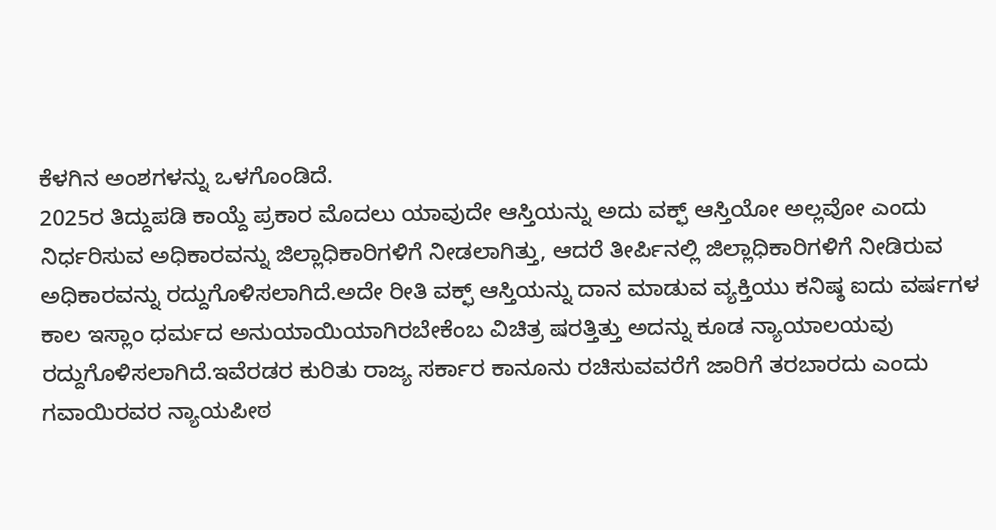ಕೆಳಗಿನ ಅಂಶಗಳನ್ನು ಒಳಗೊಂಡಿದೆ.
2025ರ ತಿದ್ದುಪಡಿ ಕಾಯ್ದೆ ಪ್ರಕಾರ ಮೊದಲು ಯಾವುದೇ ಆಸ್ತಿಯನ್ನು ಅದು ವಕ್ಫ್ ಆಸ್ತಿಯೋ ಅಲ್ಲವೋ ಎಂದು ನಿರ್ಧರಿಸುವ ಅಧಿಕಾರವನ್ನು ಜಿಲ್ಲಾಧಿಕಾರಿಗಳಿಗೆ ನೀಡಲಾಗಿತ್ತು, ಆದರೆ ತೀರ್ಪಿನಲ್ಲಿ ಜಿಲ್ಲಾಧಿಕಾರಿಗಳಿಗೆ ನೀಡಿರುವ ಅಧಿಕಾರವನ್ನು ರದ್ದುಗೊಳಿಸಲಾಗಿದೆ.ಅದೇ ರೀತಿ ವಕ್ಫ್ ಆಸ್ತಿಯನ್ನು ದಾನ ಮಾಡುವ ವ್ಯಕ್ತಿಯು ಕನಿಷ್ಠ ಐದು ವರ್ಷಗಳ ಕಾಲ ಇಸ್ಲಾಂ ಧರ್ಮದ ಅನುಯಾಯಿಯಾಗಿರಬೇಕೆಂಬ ವಿಚಿತ್ರ ಷರತ್ತಿತ್ತು ಅದನ್ನು ಕೂಡ ನ್ಯಾಯಾಲಯವು ರದ್ದುಗೊಳಿಸಲಾಗಿದೆ.ಇವೆರಡರ ಕುರಿತು ರಾಜ್ಯ ಸರ್ಕಾರ ಕಾನೂನು ರಚಿಸುವವರೆಗೆ ಜಾರಿಗೆ ತರಬಾರದು ಎಂದು ಗವಾಯಿರವರ ನ್ಯಾಯಪೀಠ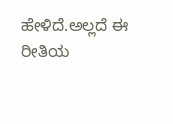ಹೇಳಿದೆ.ಅಲ್ಲದೆ ಈ ರೀತಿಯ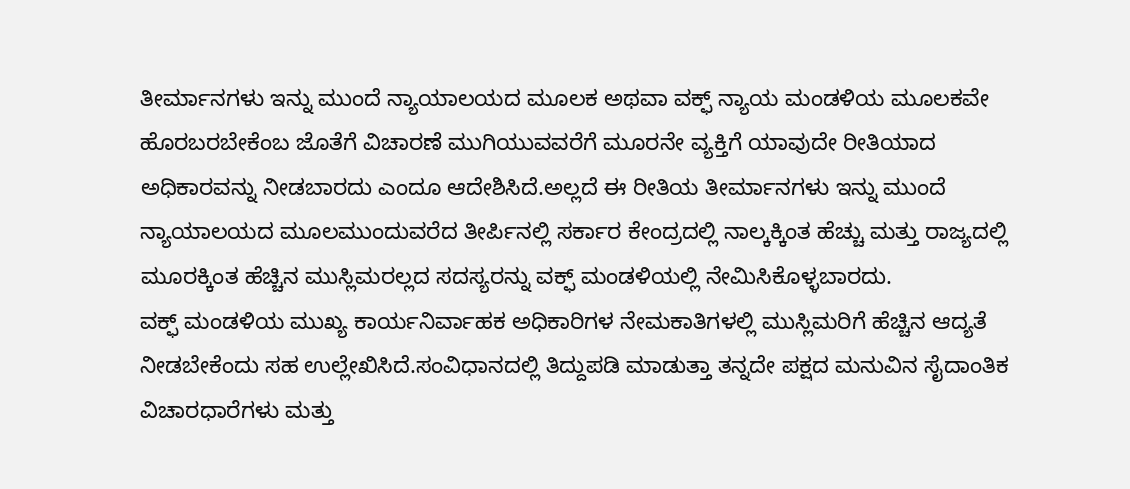ತೀರ್ಮಾನಗಳು ಇನ್ನು ಮುಂದೆ ನ್ಯಾಯಾಲಯದ ಮೂಲಕ ಅಥವಾ ವಕ್ಫ್ ನ್ಯಾಯ ಮಂಡಳಿಯ ಮೂಲಕವೇ ಹೊರಬರಬೇಕೆಂಬ ಜೊತೆಗೆ ವಿಚಾರಣೆ ಮುಗಿಯುವವರೆಗೆ ಮೂರನೇ ವ್ಯಕ್ತಿಗೆ ಯಾವುದೇ ರೀತಿಯಾದ ಅಧಿಕಾರವನ್ನು ನೀಡಬಾರದು ಎಂದೂ ಆದೇಶಿಸಿದೆ.ಅಲ್ಲದೆ ಈ ರೀತಿಯ ತೀರ್ಮಾನಗಳು ಇನ್ನು ಮುಂದೆ ನ್ಯಾಯಾಲಯದ ಮೂಲಮುಂದುವರೆದ ತೀರ್ಪಿನಲ್ಲಿ ಸರ್ಕಾರ ಕೇಂದ್ರದಲ್ಲಿ ನಾಲ್ಕಕ್ಕಿಂತ ಹೆಚ್ಚು ಮತ್ತು ರಾಜ್ಯದಲ್ಲಿ ಮೂರಕ್ಕಿಂತ ಹೆಚ್ಚಿನ ಮುಸ್ಲಿಮರಲ್ಲದ ಸದಸ್ಯರನ್ನು ವಕ್ಫ್ ಮಂಡಳಿಯಲ್ಲಿ ನೇಮಿಸಿಕೊಳ್ಳಬಾರದು.
ವಕ್ಫ್ ಮಂಡಳಿಯ ಮುಖ್ಯ ಕಾರ್ಯನಿರ್ವಾಹಕ ಅಧಿಕಾರಿಗಳ ನೇಮಕಾತಿಗಳಲ್ಲಿ ಮುಸ್ಲಿಮರಿಗೆ ಹೆಚ್ಚಿನ ಆದ್ಯತೆ ನೀಡಬೇಕೆಂದು ಸಹ ಉಲ್ಲೇಖಿಸಿದೆ.ಸಂವಿಧಾನದಲ್ಲಿ ತಿದ್ದುಪಡಿ ಮಾಡುತ್ತಾ ತನ್ನದೇ ಪಕ್ಷದ ಮನುವಿನ ಸೈದಾಂತಿಕ ವಿಚಾರಧಾರೆಗಳು ಮತ್ತು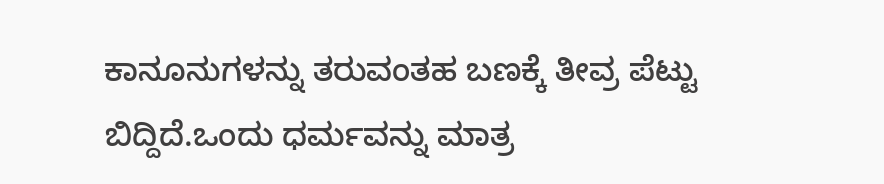ಕಾನೂನುಗಳನ್ನು ತರುವಂತಹ ಬಣಕ್ಕೆ ತೀವ್ರ ಪೆಟ್ಟು ಬಿದ್ದಿದೆ.ಒಂದು ಧರ್ಮವನ್ನು ಮಾತ್ರ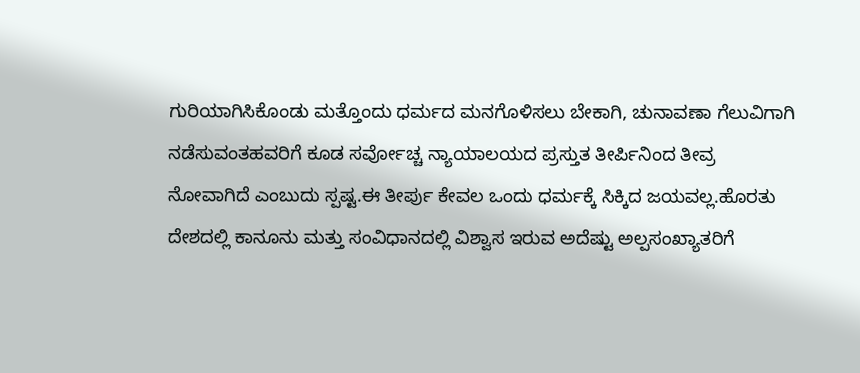ಗುರಿಯಾಗಿಸಿಕೊಂಡು ಮತ್ತೊಂದು ಧರ್ಮದ ಮನಗೊಳಿಸಲು ಬೇಕಾಗಿ, ಚುನಾವಣಾ ಗೆಲುವಿಗಾಗಿ ನಡೆಸುವಂತಹವರಿಗೆ ಕೂಡ ಸರ್ವೋಚ್ಚ ನ್ಯಾಯಾಲಯದ ಪ್ರಸ್ತುತ ತೀರ್ಪಿನಿಂದ ತೀವ್ರ ನೋವಾಗಿದೆ ಎಂಬುದು ಸ್ಪಷ್ಟ.ಈ ತೀರ್ಪು ಕೇವಲ ಒಂದು ಧರ್ಮಕ್ಕೆ ಸಿಕ್ಕಿದ ಜಯವಲ್ಲ.ಹೊರತು ದೇಶದಲ್ಲಿ ಕಾನೂನು ಮತ್ತು ಸಂವಿಧಾನದಲ್ಲಿ ವಿಶ್ವಾಸ ಇರುವ ಅದೆಷ್ಟು ಅಲ್ಪಸಂಖ್ಯಾತರಿಗೆ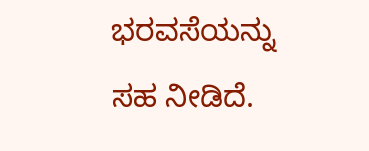ಭರವಸೆಯನ್ನು ಸಹ ನೀಡಿದೆ.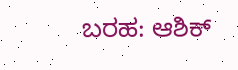ಬರಹ: ಆಶಿಕ್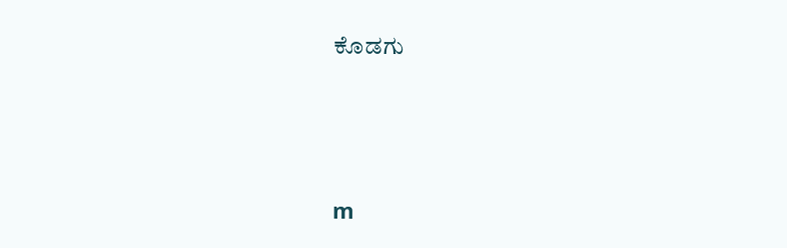ಕೊಡಗು




m